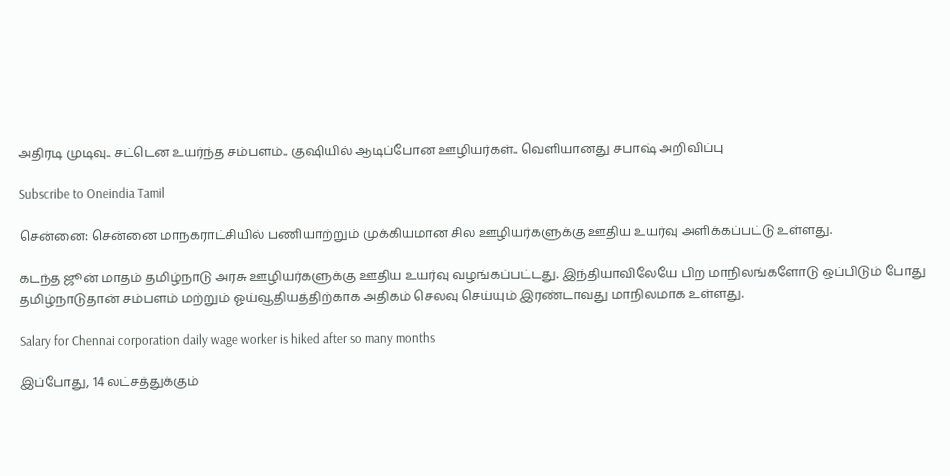அதிரடி முடிவு.. சட்டென உயர்ந்த சம்பளம்.. குஷியில் ஆடிப்போன ஊழியர்கள்.. வெளியானது சபாஷ் அறிவிப்பு

Subscribe to Oneindia Tamil

சென்னை: சென்னை மாநகராட்சியில் பணியாற்றும் முக்கியமான சில ஊழியர்களுக்கு ஊதிய உயர்வு அளிக்கப்பட்டு உள்ளது.

கடந்த ஜூன் மாதம் தமிழ்நாடு அரசு ஊழியர்களுக்கு ஊதிய உயர்வு வழங்கப்பட்டது. இந்தியாவிலேயே பிற மாநிலங்களோடு ஒப்பிடும் போது தமிழ்நாடுதான் சம்பளம் மற்றும் ஓய்வூதியத்திற்காக அதிகம் செலவு செய்யும் இரண்டாவது மாநிலமாக உள்ளது.

Salary for Chennai corporation daily wage worker is hiked after so many months

இப்போது, 14 லட்சத்துக்கும்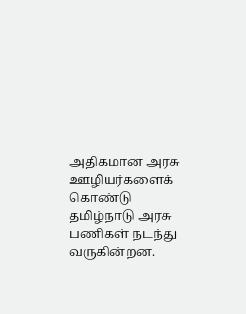அதிகமான அரசு ஊழியர்களைக் கொண்டு தமிழ்நாடு அரசு பணிகள் நடந்து வருகின்றன.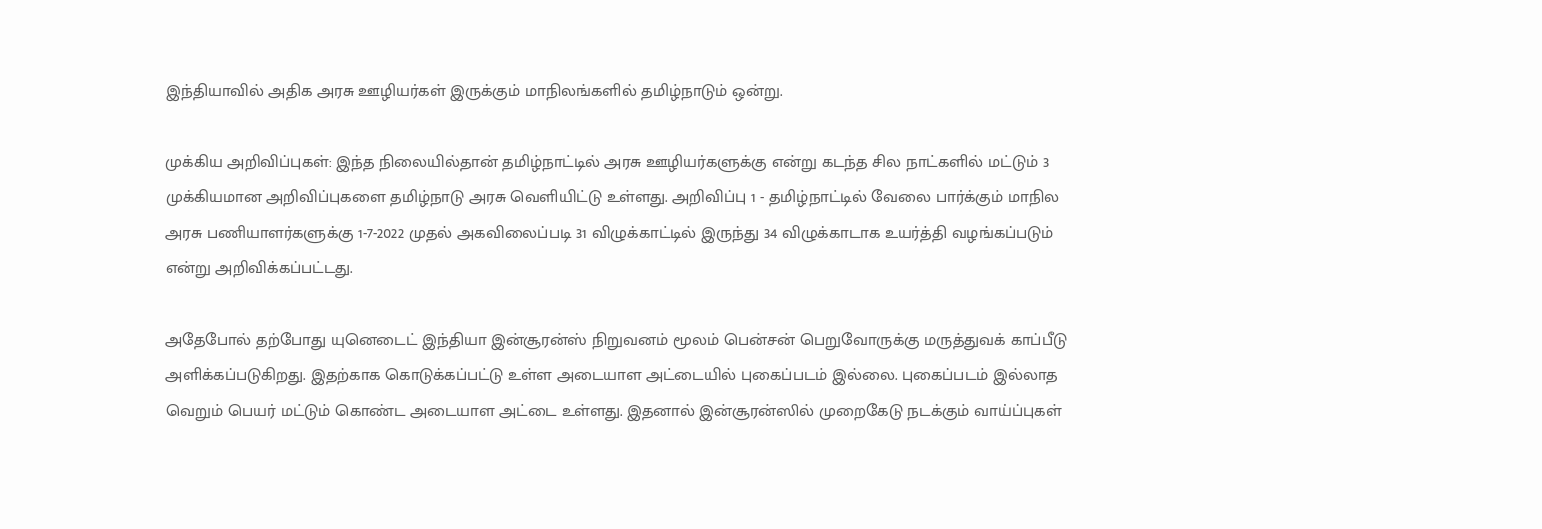இந்தியாவில் அதிக அரசு ஊழியர்கள் இருக்கும் மாநிலங்களில் தமிழ்நாடும் ஒன்று.

முக்கிய அறிவிப்புகள்: இந்த நிலையில்தான் தமிழ்நாட்டில் அரசு ஊழியர்களுக்கு என்று கடந்த சில நாட்களில் மட்டும் 3 முக்கியமான அறிவிப்புகளை தமிழ்நாடு அரசு வெளியிட்டு உள்ளது. அறிவிப்பு 1 - தமிழ்நாட்டில் வேலை பார்க்கும் மாநில அரசு பணியாளர்களுக்கு 1-7-2022 முதல் அகவிலைப்படி 31 விழுக்காட்டில் இருந்து 34 விழுக்காடாக உயர்த்தி வழங்கப்படும் என்று அறிவிக்கப்பட்டது.

அதேபோல் தற்போது யுனெடைட் இந்தியா இன்சூரன்ஸ் நிறுவனம் மூலம் பென்சன் பெறுவோருக்கு மருத்துவக் காப்பீடு அளிக்கப்படுகிறது. இதற்காக கொடுக்கப்பட்டு உள்ள அடையாள அட்டையில் புகைப்படம் இல்லை. புகைப்படம் இல்லாத வெறும் பெயர் மட்டும் கொண்ட அடையாள அட்டை உள்ளது. இதனால் இன்சூரன்ஸில் முறைகேடு நடக்கும் வாய்ப்புகள்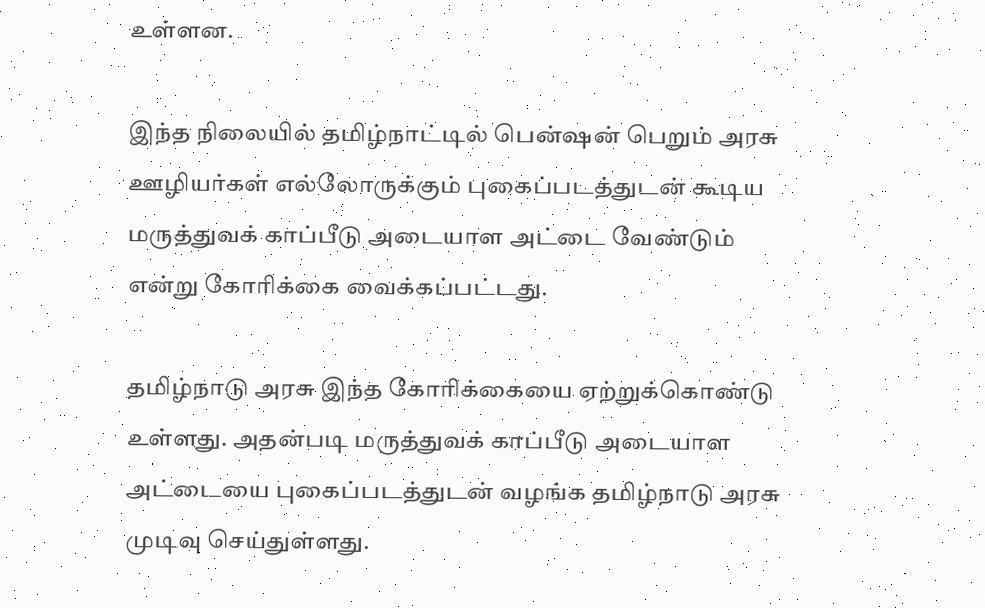உள்ளன.

இந்த நிலையில் தமிழ்நாட்டில் பென்ஷன் பெறும் அரசு ஊழியர்கள் எல்லோருக்கும் புகைப்படத்துடன் கூடிய மருத்துவக் காப்பீடு அடையாள அட்டை வேண்டும் என்று கோரிக்கை வைக்கப்பட்டது.

தமிழ்நாடு அரசு இந்த கோரிக்கையை ஏற்றுக்கொண்டு உள்ளது. அதன்படி மருத்துவக் காப்பீடு அடையாள அட்டையை புகைப்படத்துடன் வழங்க தமிழ்நாடு அரசு முடிவு செய்துள்ளது.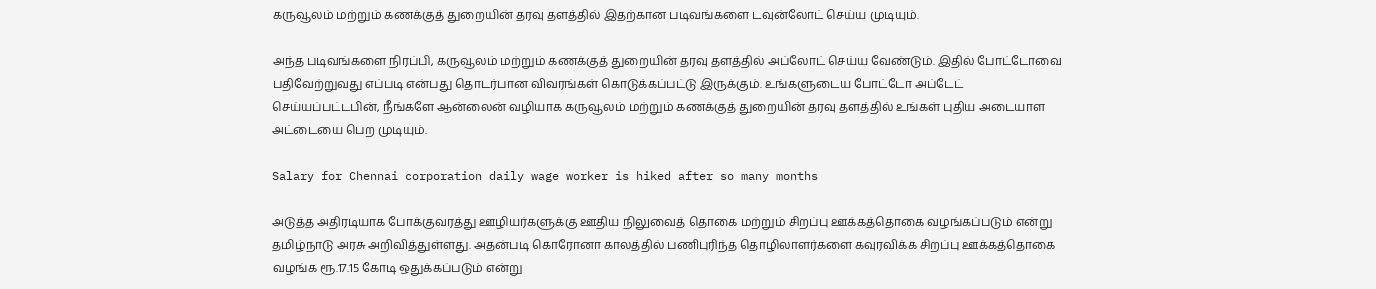கருவூலம் மற்றும் கணக்குத் துறையின் தரவு தளத்தில் இதற்கான படிவங்களை டவுன்லோட் செய்ய முடியும்.

அந்த படிவங்களை நிரப்பி, கருவூலம் மற்றும் கணக்குத் துறையின் தரவு தளத்தில் அப்லோட் செய்ய வேண்டும். இதில் போட்டோவை பதிவேற்றுவது எப்படி என்பது தொடர்பான விவரங்கள் கொடுக்கப்பட்டு இருக்கும். உங்களுடைய போட்டோ அப்டேட் செய்யப்பட்டபின், நீங்களே ஆன்லைன் வழியாக கருவூலம் மற்றும் கணக்குத் துறையின் தரவு தளத்தில் உங்கள் புதிய அடையாள அட்டையை பெற முடியும்.

Salary for Chennai corporation daily wage worker is hiked after so many months

அடுத்த அதிரடியாக போக்குவரத்து ஊழியர்களுக்கு ஊதிய நிலுவைத் தொகை மற்றும் சிறப்பு ஊக்கத்தொகை வழங்கப்படும் என்று தமிழ்நாடு அரசு அறிவித்துள்ளது. அதன்படி கொரோனா காலத்தில் பணிபுரிந்த தொழிலாளர்களை கவுரவிக்க சிறப்பு ஊக்கத்தொகை வழங்க ரூ.17.15 கோடி ஒதுக்கப்படும் என்று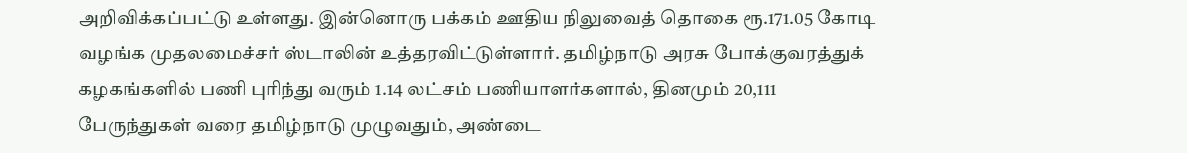அறிவிக்கப்பட்டு உள்ளது. இன்னொரு பக்கம் ஊதிய நிலுவைத் தொகை ரூ.171.05 கோடி வழங்க முதலமைச்சர் ஸ்டாலின் உத்தரவிட்டுள்ளார். தமிழ்நாடு அரசு போக்குவரத்துக் கழகங்களில் பணி புரிந்து வரும் 1.14 லட்சம் பணியாளர்களால், தினமும் 20,111 பேருந்துகள் வரை தமிழ்நாடு முழுவதும், அண்டை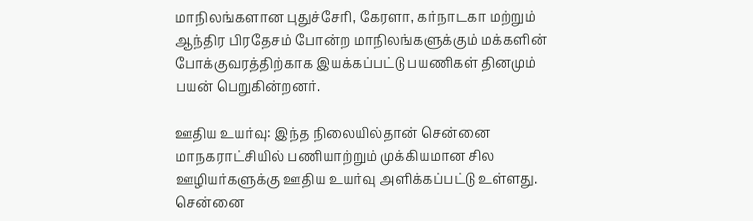மாநிலங்களான புதுச்சேரி, கேரளா, கர்நாடகா மற்றும் ஆந்திர பிரதேசம் போன்ற மாநிலங்களுக்கும் மக்களின் போக்குவரத்திற்காக இயக்கப்பட்டு பயணிகள் தினமும் பயன் பெறுகின்றனர்.

ஊதிய உயர்வு: இந்த நிலையில்தான் சென்னை மாநகராட்சியில் பணியாற்றும் முக்கியமான சில ஊழியர்களுக்கு ஊதிய உயர்வு அளிக்கப்பட்டு உள்ளது. சென்னை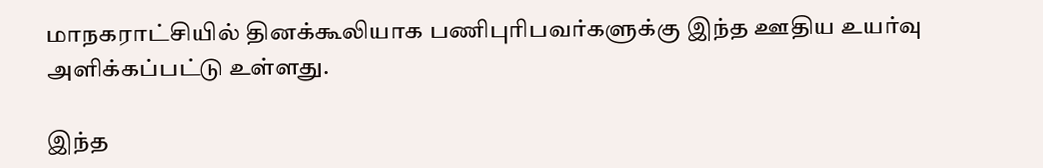மாநகராட்சியில் தினக்கூலியாக பணிபுரிபவர்களுக்கு இந்த ஊதிய உயர்வு அளிக்கப்பட்டு உள்ளது.

இந்த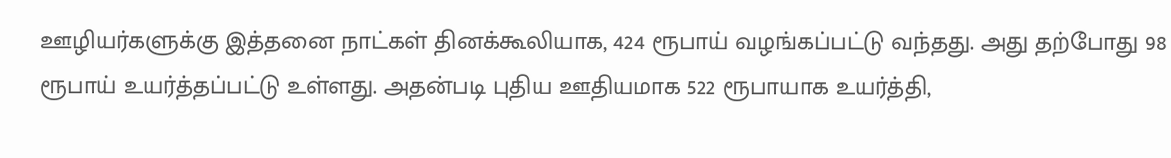ஊழியர்களுக்கு இத்தனை நாட்கள் தினக்கூலியாக, 424 ரூபாய் வழங்கப்பட்டு வந்தது. அது தற்போது 98 ரூபாய் உயர்த்தப்பட்டு உள்ளது. அதன்படி புதிய ஊதியமாக 522 ரூபாயாக உயர்த்தி,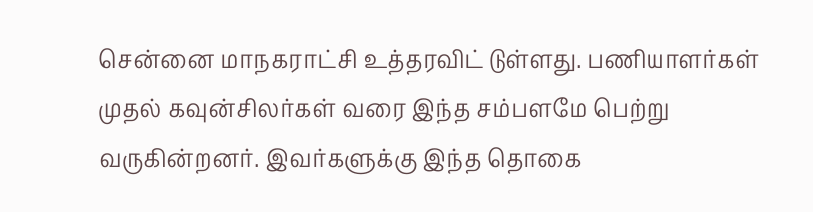சென்னை மாநகராட்சி உத்தரவிட் டுள்ளது. பணியாளர்கள் முதல் கவுன்சிலர்கள் வரை இந்த சம்பளமே பெற்று வருகின்றனர். இவர்களுக்கு இந்த தொகை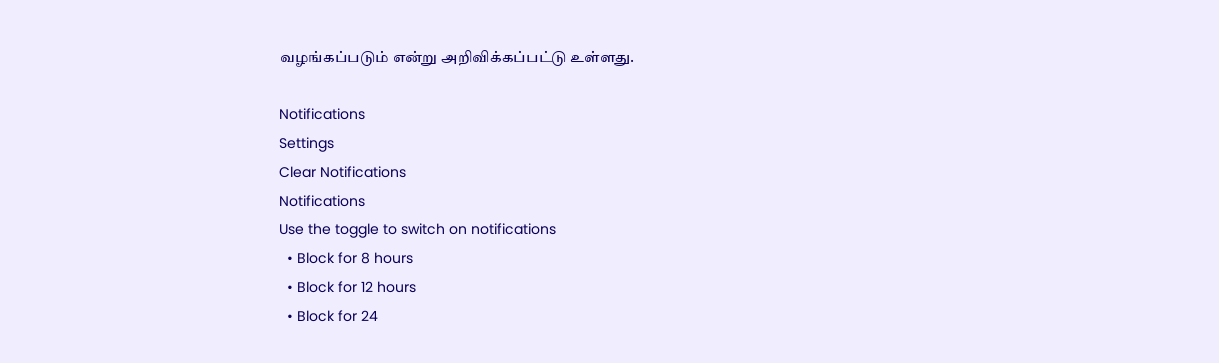வழங்கப்படும் என்று அறிவிக்கப்பட்டு உள்ளது.

Notifications
Settings
Clear Notifications
Notifications
Use the toggle to switch on notifications
  • Block for 8 hours
  • Block for 12 hours
  • Block for 24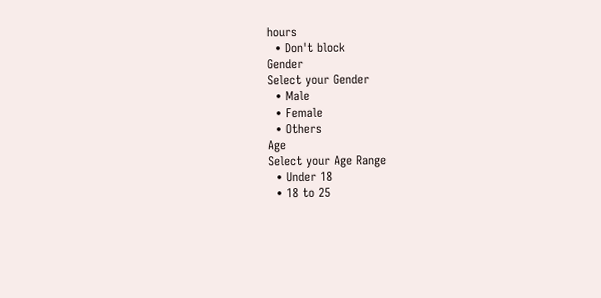hours
  • Don't block
Gender
Select your Gender
  • Male
  • Female
  • Others
Age
Select your Age Range
  • Under 18
  • 18 to 25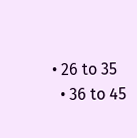• 26 to 35
  • 36 to 45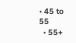• 45 to 55
  • 55+